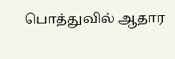பொத்துவில் ஆதார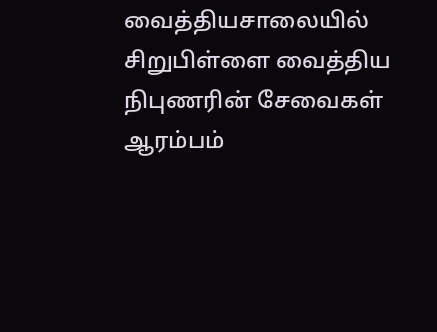வைத்தியசாலையில் சிறுபிள்ளை வைத்திய நிபுணரின் சேவைகள் ஆரம்பம்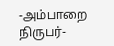-அம்பாறை நிருபர்-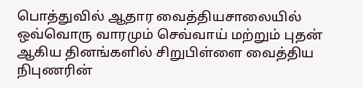பொத்துவில் ஆதார வைத்தியசாலையில் ஒவ்வொரு வாரமும் செவ்வாய் மற்றும் புதன் ஆகிய தினங்களில் சிறுபிள்ளை வைத்திய நிபுணரின்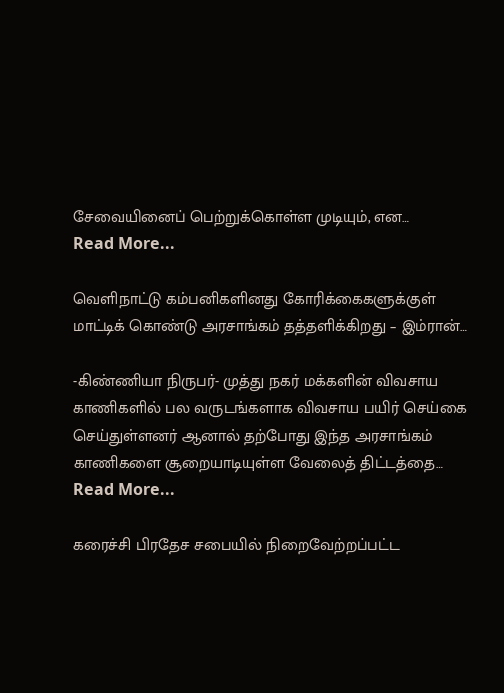சேவையினைப் பெற்றுக்கொள்ள முடியும், என…
Read More...

வெளிநாட்டு கம்பனிகளினது கோரிக்கைகளுக்குள் மாட்டிக் கொண்டு அரசாங்கம் தத்தளிக்கிறது – இம்ரான்…

-கிண்ணியா நிருபர்- முத்து நகர் மக்களின் விவசாய காணிகளில் பல வருடங்களாக விவசாய பயிர் செய்கை செய்துள்ளனர் ஆனால் தற்போது இந்த அரசாங்கம் காணிகளை சூறையாடியுள்ள வேலைத் திட்டத்தை…
Read More...

கரைச்சி பிரதேச சபையில் நிறைவேற்றப்பட்ட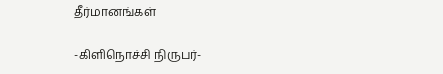தீர்மானங்கள்

-கிளிநொச்சி நிருபர்-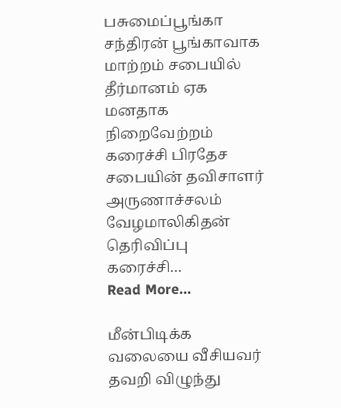பசுமைப்பூங்கா சந்திரன் பூங்காவாக மாற்றம் சபையில் தீர்மானம் ஏக மனதாக நிறைவேற்றம் கரைச்சி பிரதேச சபையின் தவிசாளர் அருணாச்சலம் வேழமாலிகிதன் தெரிவிப்பு கரைச்சி…
Read More...

மீன்பிடிக்க வலையை வீசியவர் தவறி விழுந்து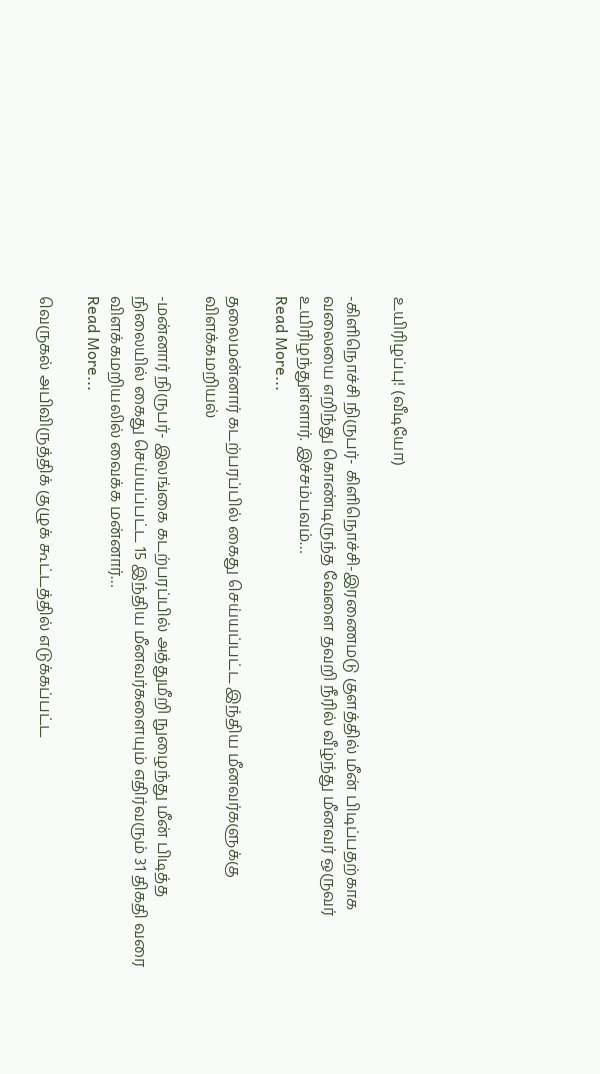உயிரிழப்பு! (வீடியோ)

-கிளிநொச்சி நிருபர்- கிளிநொச்சி-இரணைமடு குளத்தில் மீன் பிடிப்பதற்காக வலையை எறிந்து கொண்டிருந்த வேளை தவறி நீரில் வீழ்ந்து மீனவர் ஒருவர் உயிரிழந்துள்ளார். இச்சம்பவம்…
Read More...

தலைமன்னார் கடற்பரப்பில் கைது செய்யப்பட்ட இந்திய மீனவர்களுக்கு விளக்கமறியல்

-மன்னார் நிருபர்- இலங்கை கடற்பரப்பில் அத்துமீறி நுழைந்து மீன் பிடித்த நிலையில் கைது செய்யப்பட்ட 15 இந்திய மீனவர்களையும் எதிர்வரும் 31 திகதி வரை விளக்கமறியலில் வைக்க மன்னார்…
Read More...

வெருகல் அபிவிருத்திக் குழுக் கூட்டத்தில் எடுக்கப்பட்ட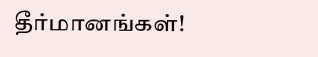தீர்மானங்கள்!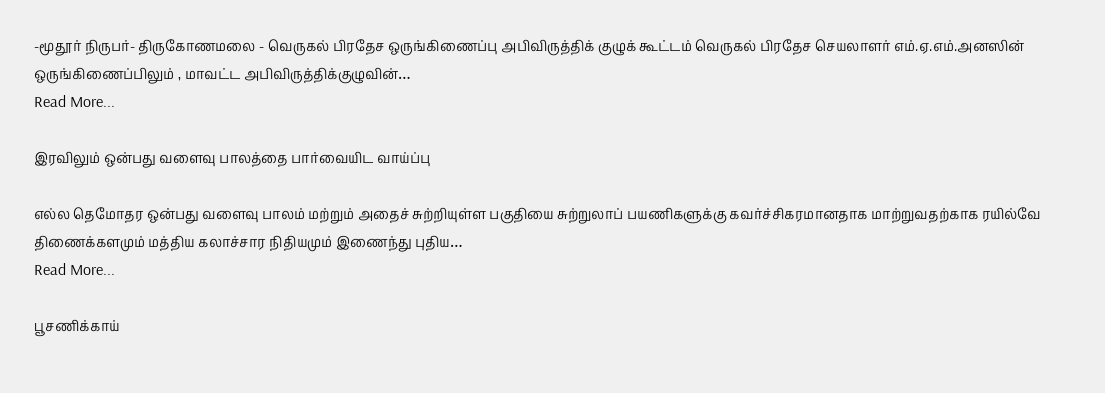-மூதூர் நிருபர்- திருகோணமலை - வெருகல் பிரதேச ஒருங்கிணைப்பு அபிவிருத்திக் குழுக் கூட்டம் வெருகல் பிரதேச செயலாளர் எம்.ஏ.எம்.அனஸின் ஒருங்கிணைப்பிலும் , மாவட்ட அபிவிருத்திக்குழுவின்…
Read More...

இரவிலும் ஒன்பது வளைவு பாலத்தை பார்வையிட வாய்ப்பு

எல்ல தெமோதர ஒன்பது வளைவு பாலம் மற்றும் அதைச் சுற்றியுள்ள பகுதியை சுற்றுலாப் பயணிகளுக்கு கவர்ச்சிகரமானதாக மாற்றுவதற்காக ரயில்வே திணைக்களமும் மத்திய கலாச்சார நிதியமும் இணைந்து புதிய…
Read More...

பூசணிக்காய்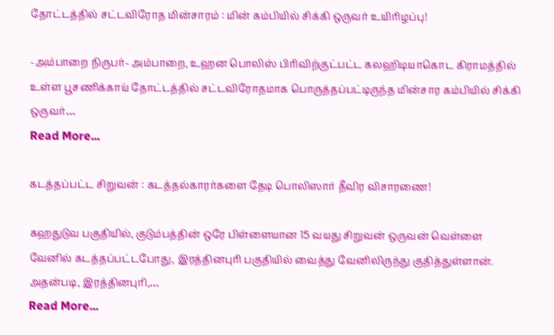தோட்டத்தில் சட்டவிரோத மின்சாரம் : மின் கம்பியில் சிக்கி ஒருவர் உயிரிழப்பு!

-அம்பாறை நிருபர்- அம்பாறை, உஹன பொலிஸ் பிரிவிற்குட்பட்ட கலஹிடியாகொட கிராமத்தில் உள்ள பூசணிக்காய் தோட்டத்தில் சட்டவிரோதமாக பொருத்தப்பட்டிருந்த மின்சார கம்பியில் சிக்கி ஒருவர்…
Read More...

கடத்தப்பட்ட சிறுவன் : கடத்தல்காரர்களை தேடி பொலிஸார் தீவிர விசாரணை!

கஹதுடுவ பகுதியில், குடும்பத்தின் ஒரே பிள்ளையான 15 வயது சிறுவன் ஒருவன் வெள்ளை வேனில் கடத்தப்பட்டபோது, இரத்தினபுரி பகுதியில் வைத்து வேனிலிருந்து குதித்துள்ளான். அதன்படி, இரத்தினபுரி,…
Read More...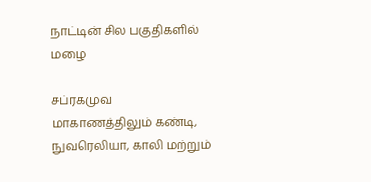நாட்டின் சில பகுதிகளில் மழை

சப்ரகமுவ மாகாணத்திலும் கண்டி, நுவரெலியா, காலி மற்றும்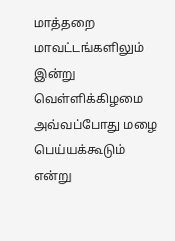மாத்தறை மாவட்டங்களிலும் இன்று வெள்ளிக்கிழமை அவ்வப்போது மழை பெய்யக்கூடும் என்று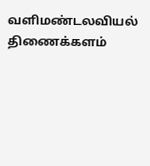வளிமண்டலவியல் திணைக்களம்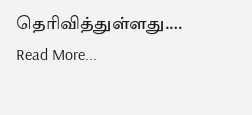தெரிவித்துள்ளது.…
Read More...